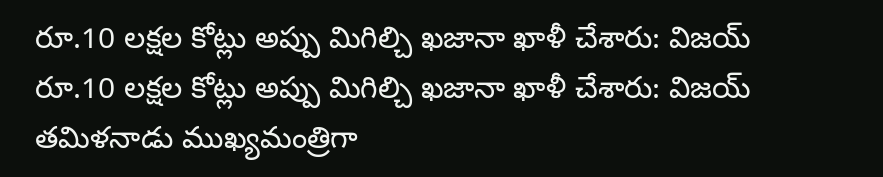రూ.10 లక్షల కోట్లు అప్పు మిగిల్చి ఖజానా ఖాళీ చేశారు: విజయ్
రూ.10 లక్షల కోట్లు అప్పు మిగిల్చి ఖజానా ఖాళీ చేశారు: విజయ్
తమిళనాడు ముఖ్యమంత్రిగా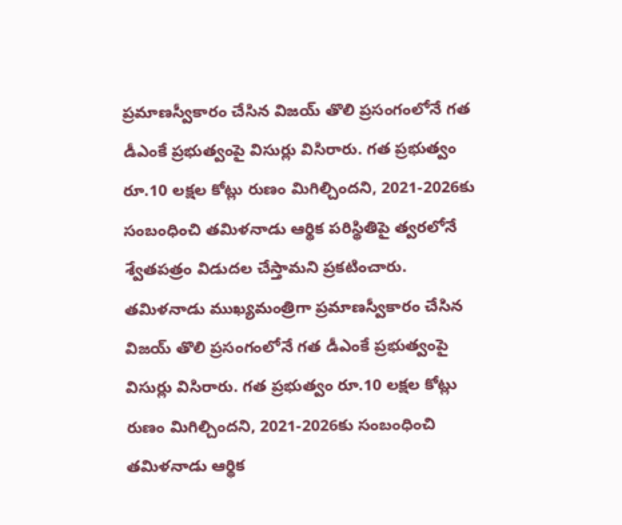ప్రమాణస్వీకారం చేసిన విజయ్ తొలి ప్రసంగంలోనే గత డీఎంకే ప్రభుత్వంపై విసుర్లు విసిరారు. గత ప్రభుత్వం రూ.10 లక్షల కోట్లు రుణం మిగిల్చిందని, 2021-2026కు సంబంధించి తమిళనాడు ఆర్థిక పరిస్థితిపై త్వరలోనే శ్వేతపత్రం విడుదల చేస్తామని ప్రకటించారు.
తమిళనాడు ముఖ్యమంత్రిగా ప్రమాణస్వీకారం చేసిన విజయ్ తొలి ప్రసంగంలోనే గత డీఎంకే ప్రభుత్వంపై విసుర్లు విసిరారు. గత ప్రభుత్వం రూ.10 లక్షల కోట్లు రుణం మిగిల్చిందని, 2021-2026కు సంబంధించి తమిళనాడు ఆర్థిక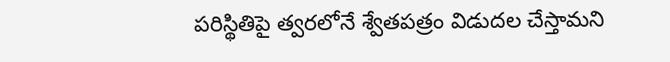పరిస్థితిపై త్వరలోనే శ్వేతపత్రం విడుదల చేస్తామని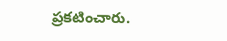ప్రకటించారు.